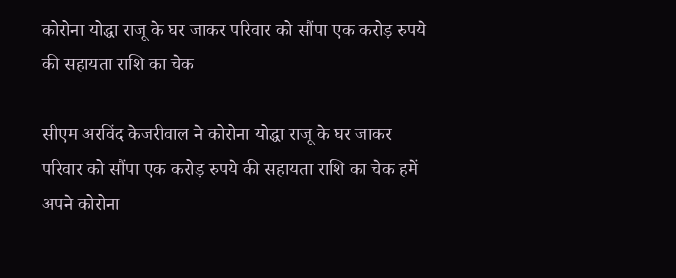कोरोना योद्धा राजू के घर जाकर परिवार को सौंपा एक करोड़ रुपये की सहायता राशि का चेक

सीएम अरविंद केजरीवाल ने कोरोना योद्धा राजू के घर जाकर परिवार को सौंपा एक करोड़ रुपये की सहायता राशि का चेक हमें अपने कोरोना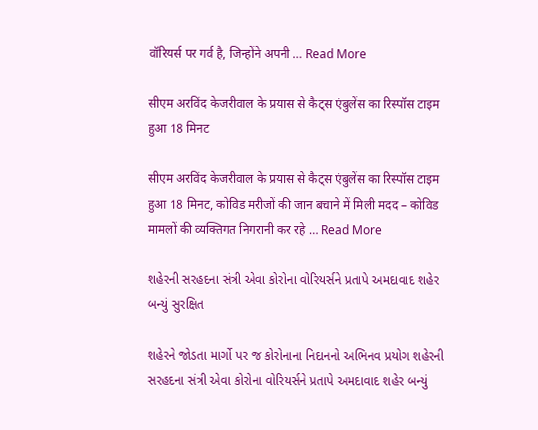वॉरियर्स पर गर्व है, जिन्होंने अपनी … Read More

सीएम अरविंद केजरीवाल के प्रयास से कैट्स एंबुलेंस का रिस्पॉस टाइम हुआ 18 मिनट

सीएम अरविंद केजरीवाल के प्रयास से कैट्स एंबुलेंस का रिस्पॉस टाइम हुआ 18 मिनट, कोविड मरीजों की जान बचाने में मिली मदद – कोविड मामलों की व्यक्तिगत निगरानी कर रहे … Read More

શહેરની સરહદના સંત્રી એવા કોરોના વોરિયર્સને પ્રતાપે અમદાવાદ શહેર બન્યું સુરક્ષિત

શહેરને જોડતા માર્ગો પર જ કોરોનાના નિદાનનો અભિનવ પ્રયોગ શહેરની સરહદના સંત્રી એવા કોરોના વોરિયર્સને પ્રતાપે અમદાવાદ શહેર બન્યું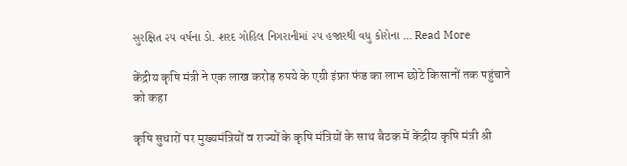સુરક્ષિત ૨૫ વર્ષના ડો. શરદ ગોહિલ નિગરાનીમાં ૨૫ હજારથી વધુ કોરોના … Read More

केंद्रीय कृषि मंत्री ने एक लाख करोड़ रुपये के एग्री इंफ्रा फंड का लाभ छोटे किसानों तक पहुंचाने को कहा

कृषि सुधारों पर मुख्यमंत्रियों व राज्यों के कृषि मंत्रियों के साथ बैठक में केंद्रीय कृषि मंत्री श्री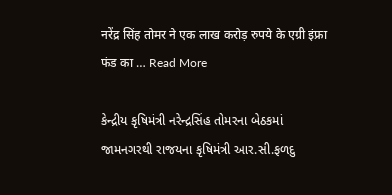नरेंद्र सिंह तोमर ने एक लाख करोड़ रुपये के एग्री इंफ्रा फंड का … Read More

કેન્દ્રીય કૃષિમંત્રી નરેન્દ્રસિંહ તોમરના બેઠકમાં જામનગરથી રાજયના કૃષિમંત્રી આર.સી.ફળદુ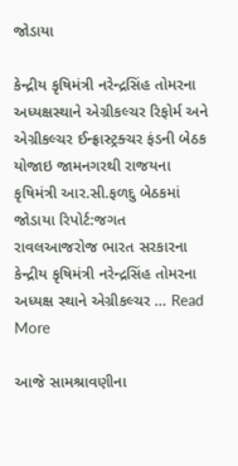જોડાયા

કેન્દ્રીય કૃષિમંત્રી નરેન્દ્રસિંહ તોમરના અધ્યક્ષસ્થાને એગ્રીકલ્ચર રિફોર્મ અને એગ્રીકલ્ચર ઈન્ફ્રાસ્ટ્રક્ચર ફંડની બેઠક યોજાઇ જામનગરથી રાજયના કૃષિમંત્રી આર.સી.ફળદુ બેઠકમાં જોડાયા રિપોર્ટ:જગત રાવલઆજરોજ ભારત સરકારના કેન્દ્રીય કૃષિમંત્રી નરેન્દ્રસિંહ તોમરના અધ્યક્ષ સ્થાને એગ્રીકલ્ચર … Read More

આજે સામશ્રાવણીના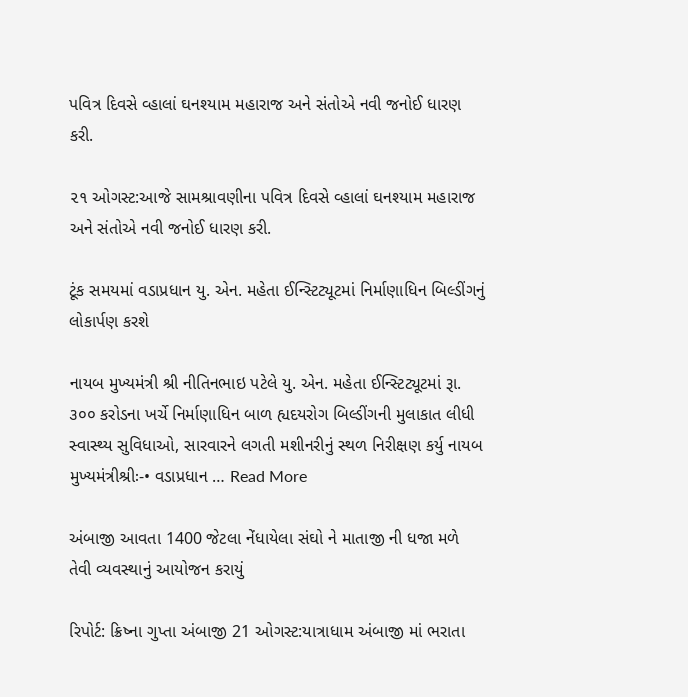પવિત્ર દિવસે વ્હાલાં ઘનશ્યામ મહારાજ અને સંતોએ નવી જનોઈ ધારણ કરી.

૨૧ ઓગસ્ટ:આજે સામશ્રાવણીના પવિત્ર દિવસે વ્હાલાં ઘનશ્યામ મહારાજ અને સંતોએ નવી જનોઈ ધારણ કરી.

ટૂંક સમયમાં વડાપ્રધાન યુ. એન. મહેતા ઈન્સ્ટિટ્યૂટમાં નિર્માણાધિન બિલ્ડીંગનું લોકાર્પણ કરશે

નાયબ મુખ્યમંત્રી શ્રી નીતિનભાઇ પટેલે યુ. એન. મહેતા ઈન્સ્ટિટ્યૂટમાં રૂા. ૩૦૦ કરોડના ખર્ચે નિર્માણાધિન બાળ હ્યદયરોગ બિલ્ડીંગની મુલાકાત લીધી સ્વાસ્થ્ય સુવિધાઓ, સારવારને લગતી મશીનરીનું સ્થળ નિરીક્ષણ કર્યુ નાયબ મુખ્યમંત્રીશ્રીઃ-• વડાપ્રધાન … Read More

અંબાજી આવતા 1400 જેટલા નેંધાયેલા સંઘો ને માતાજી ની ધજા મળે તેવી વ્યવસ્થાનું આયોજન કરાયું

રિપોર્ટ: ક્રિષ્ના ગુપ્તા અંબાજી 21 ઓગસ્ટ:યાત્રાધામ અંબાજી માં ભરાતા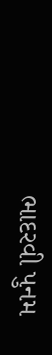ભાદરવી પુનમ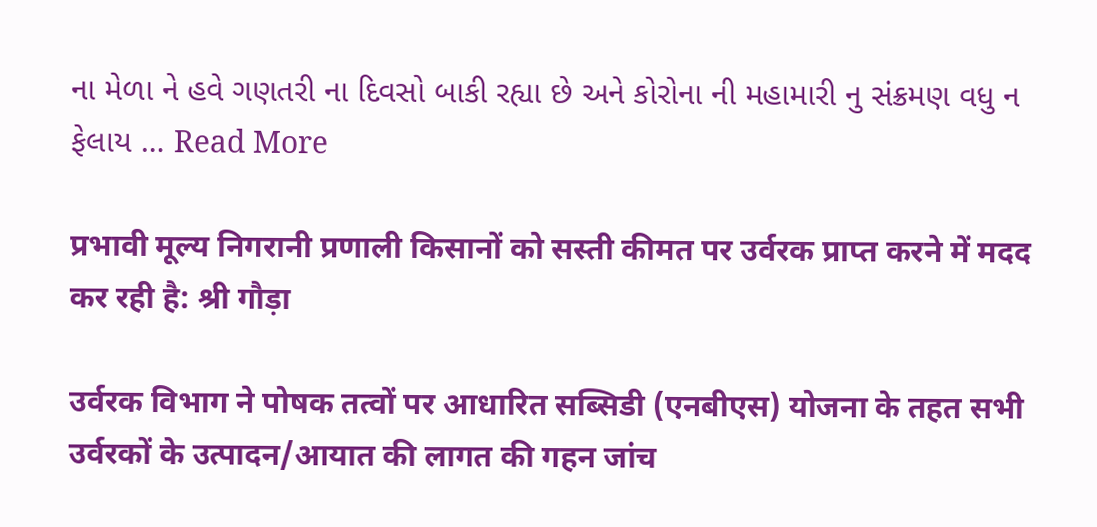ના મેળા ને હવે ગણતરી ના દિવસો બાકી રહ્યા છે અને કોરોના ની મહામારી નુ સંક્રમણ વધુ ન ફેલાય … Read More

प्रभावी मूल्य निगरानी प्रणाली किसानों को सस्ती कीमत पर उर्वरक प्राप्त करने में मदद कर रही है: श्री गौड़ा

उर्वरक विभाग ने पोषक तत्वों पर आधारित सब्सिडी (एनबीएस) योजना के तहत सभी उर्वरकों के उत्पादन/आयात की लागत की गहन जांच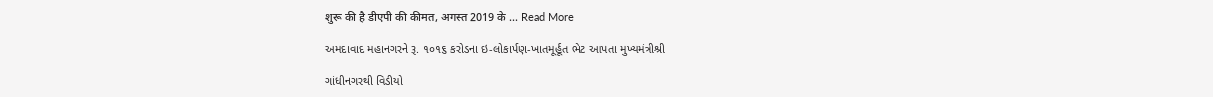शुरू की है डीएपी की कीमत, अगस्त 2019 के … Read More

અમદાવાદ મહાનગરને રૂ. ૧૦૧૬ કરોડના ઇ-લોકાર્પણ-ખાતમૂર્હૂત ભેટ આપતા મુખ્યમંત્રીશ્રી

ગાંધીનગરથી વિડીયો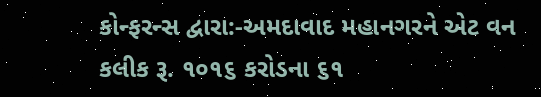કોન્ફરન્સ દ્વારા:-અમદાવાદ મહાનગરને એટ વન કલીક રૂ. ૧૦૧૬ કરોડના ૬૧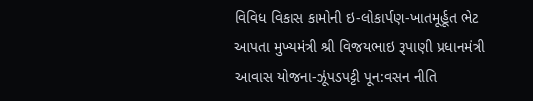વિવિધ વિકાસ કામોની ઇ-લોકાર્પણ-ખાતમૂર્હૂત ભેટ આપતા મુખ્યમંત્રી શ્રી વિજયભાઇ રૂપાણી પ્રધાનમંત્રી આવાસ યોજના-ઝૂંપડપટ્ટી પૂન:વસન નીતિ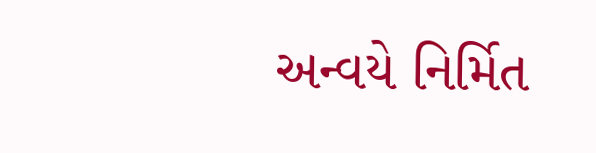અન્વયે નિર્મિત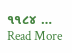૧૧૮૪ … Read More